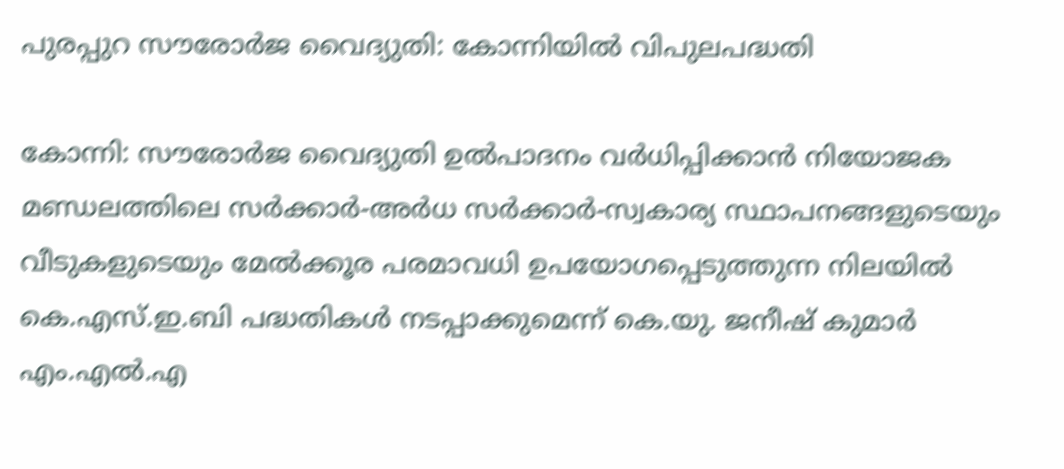പുരപ്പുറ സൗരോർജ വൈദ്യുതി: കോന്നിയിൽ വിപുലപദ്ധതി

കോന്നി: സൗരോർജ വൈദ്യുതി ഉൽപാദനം വർധിപ്പിക്കാൻ നിയോജക മണ്ഡലത്തിലെ സർക്കാർ-അർധ സർക്കാർ-സ്വകാര്യ സ്ഥാപനങ്ങളുടെയും വീടുകളുടെയും മേൽക്കൂര പരമാവധി ഉപയോഗപ്പെടുത്തുന്ന നിലയിൽ കെ.എസ്.ഇ.ബി പദ്ധതികൾ നടപ്പാക്കുമെന്ന് കെ.യു. ജനീഷ് കുമാർ എം.എൽ.എ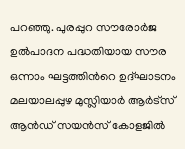പറഞ്ഞു. പുരപ്പുറ സൗരോർജ ഉല്‍പാദന പദ്ധതിയായ സൗര ഒന്നാം ഘട്ടത്തിന്‍റെ ഉദ്ഘാടനം മലയാലപ്പുഴ മുസ്ലിയാർ ആർട്സ് ആൻഡ് സയൻസ് കോളജിൽ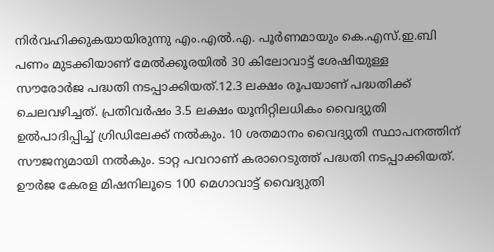നിർവഹിക്കുകയായിരുന്നു എം.എൽ.എ. പൂർണമായും കെ.എസ്.ഇ.ബി പണം മുടക്കിയാണ് മേൽക്കൂരയിൽ 30 കിലോവാട്ട് ശേഷിയുള്ള സൗരോർജ പദ്ധതി നടപ്പാക്കിയത്.12.3 ലക്ഷം രൂപയാണ് പദ്ധതിക്ക് ചെലവഴിച്ചത്. പ്രതിവർഷം 3.5 ലക്ഷം യൂനിറ്റിലധികം വൈദ്യുതി ഉൽപാദിപ്പിച്ച് ഗ്രിഡിലേക്ക് നൽകും. 10 ശതമാനം വൈദ്യുതി സ്ഥാപനത്തിന് സൗജന്യമായി നൽകും. ടാറ്റ പവറാണ് കരാറെടുത്ത് പദ്ധതി നടപ്പാക്കിയത്. ഊർജ കേരള മിഷനിലൂടെ 100 മെഗാവാട്ട് വൈദ്യുതി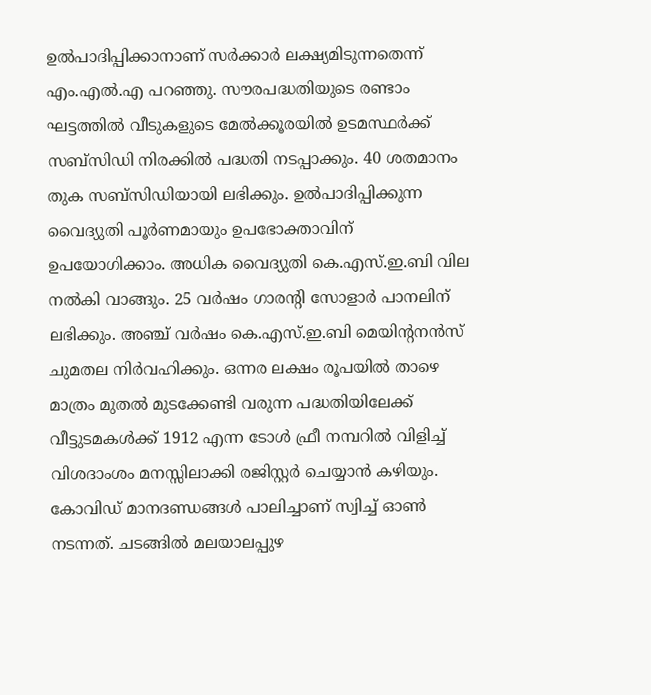ഉൽപാദിപ്പിക്കാനാണ് സർക്കാർ ലക്ഷ്യമിടുന്നതെന്ന് എം.എൽ.എ പറഞ്ഞു. സൗരപദ്ധതിയുടെ രണ്ടാം ഘട്ടത്തിൽ വീടുകളുടെ മേൽക്കൂരയിൽ ഉടമസ്ഥർക്ക് സബ്സിഡി നിരക്കിൽ പദ്ധതി നടപ്പാക്കും. 40 ശതമാനം തുക സബ്സിഡിയായി ലഭിക്കും. ഉൽപാദിപ്പിക്കുന്ന വൈദ്യുതി പൂർണമായും ഉപഭോക്താവിന് ഉപയോഗിക്കാം. അധിക വൈദ്യുതി കെ.എസ്.ഇ.ബി വില നൽകി വാങ്ങും. 25 വർഷം ഗാരന്‍റി സോളാർ പാനലിന് ലഭിക്കും. അഞ്ച് വർഷം കെ.എസ്.ഇ.ബി മെയിന്‍റനൻസ് ചുമതല നിർവഹിക്കും. ഒന്നര ലക്ഷം രൂപയിൽ താഴെ മാത്രം മുതൽ മുടക്കേണ്ടി വരുന്ന പദ്ധതിയിലേക്ക് വീട്ടുടമകൾക്ക് 1912 എന്ന ടോൾ ഫ്രീ നമ്പറിൽ വിളിച്ച് വിശദാംശം മനസ്സിലാക്കി രജിസ്റ്റർ ചെയ്യാൻ കഴിയും. കോവിഡ് മാനദണ്ഡങ്ങൾ പാലിച്ചാണ് സ്വിച്ച് ഓൺ നടന്നത്. ചടങ്ങിൽ മലയാലപ്പുഴ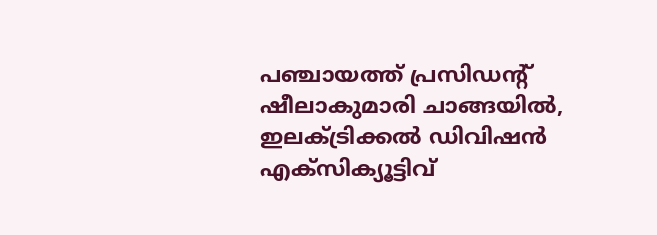പഞ്ചായത്ത് പ്രസിഡന്‍റ് ഷീലാകുമാരി ചാങ്ങയിൽ, ഇലക്ട്രിക്കൽ ഡിവിഷൻ എക്സിക്യൂട്ടിവ്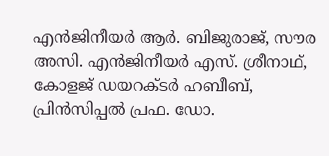എൻജിനീയർ ആർ. ബിജുരാജ്, സൗര അസി. എൻജിനീയർ എസ്. ശ്രീനാഥ്, കോളജ് ഡയറക്ടർ ഹബീബ്, പ്രിൻസിപ്പൽ പ്രഫ. ഡോ.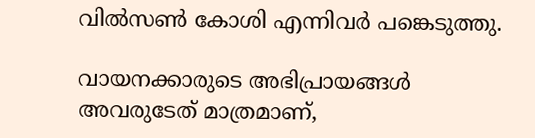വിൽസൺ കോശി എന്നിവർ പങ്കെടുത്തു.

വായനക്കാരുടെ അഭിപ്രായങ്ങള്‍ അവരുടേത് മാത്രമാണ്,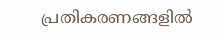പ്രതികരണങ്ങളിൽ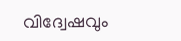വിദ്വേഷവും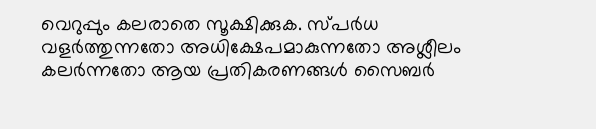വെറുപ്പും കലരാതെ സൂക്ഷിക്കുക. സ്പർധ വളർത്തുന്നതോ അധിക്ഷേപമാകുന്നതോ അശ്ലീലം കലർന്നതോ ആയ പ്രതികരണങ്ങൾ സൈബർ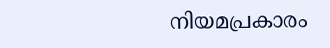നിയമപ്രകാരം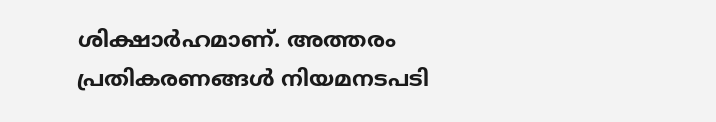ശിക്ഷാർഹമാണ്. അത്തരം പ്രതികരണങ്ങൾ നിയമനടപടി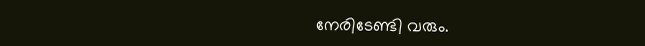നേരിടേണ്ടി വരും.